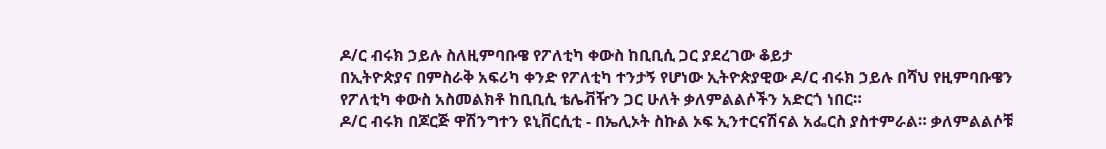ዶ/ር ብሩክ ኃይሉ ስለዚምባቡዌ የፖለቲካ ቀውስ ከቢቢሲ ጋር ያደረገው ቆይታ
በኢትዮጵያና በምስራቅ አፍሪካ ቀንድ የፖለቲካ ተንታኝ የሆነው ኢትዮጵያዊው ዶ/ር ብሩክ ኃይሉ በሻህ የዚምባቡዌን የፖለቲካ ቀውስ አስመልክቶ ከቢቢሲ ቴሌቭዥን ጋር ሁለት ቃለምልልሶችን አድርጎ ነበር።
ዶ/ር ብሩክ በጆርጅ ዋሽንግተን ዩኒቨርሲቲ - በኤሊኦት ስኩል ኦፍ ኢንተርናሽናል አፌርስ ያስተምራል። ቃለምልልሶቹ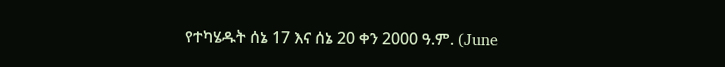የተካሄዱት ሰኔ 17 እና ሰኔ 20 ቀን 2000 ዓ.ም. (June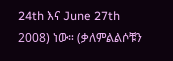24th እና June 27th 2008) ነው። (ቃለምልልሶቹን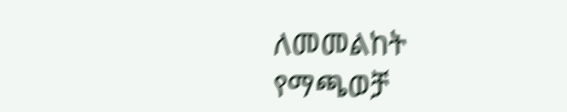ለመመልከት የማጫወቻ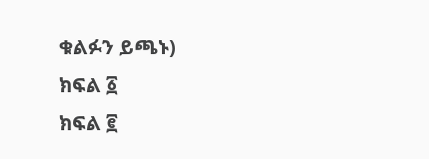ቁልፉን ይጫኑ)
ክፍል ፩
ክፍል ፪